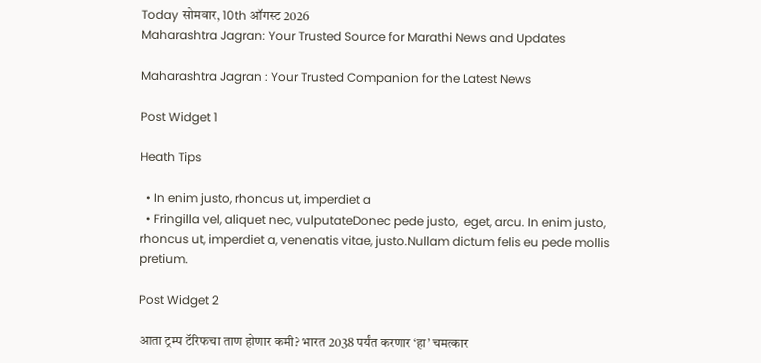Today सोमवार, 10th ऑगस्ट 2026
Maharashtra Jagran: Your Trusted Source for Marathi News and Updates

Maharashtra Jagran : Your Trusted Companion for the Latest News

Post Widget 1

Heath Tips

  • In enim justo, rhoncus ut, imperdiet a
  • Fringilla vel, aliquet nec, vulputateDonec pede justo,  eget, arcu. In enim justo, rhoncus ut, imperdiet a, venenatis vitae, justo.Nullam dictum felis eu pede mollis pretium.

Post Widget 2

आता ट्रम्प टॅरिफचा ताण होणार कमी? भारत 2038 पर्यंत करणार ‘हा’ चमत्कार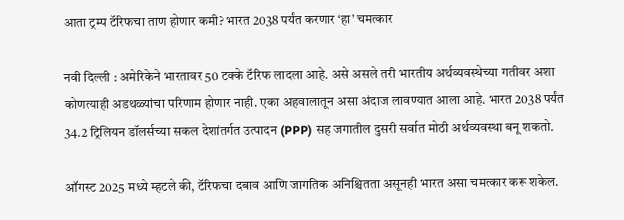आता ट्रम्प टॅरिफचा ताण होणार कमी? भारत 2038 पर्यंत करणार ‘हा’ चमत्कार

नवी दिल्ली : अमेरिकेने भारतावर 50 टक्के टॅरिफ लादला आहे. असे असले तरी भारतीय अर्थव्यवस्थेच्या गतीवर अशा कोणत्याही अडथळ्यांचा परिणाम होणार नाही. एका अहवालातून असा अंदाज लावण्यात आला आहे. भारत 2038 पर्यंत 34.2 ट्रिलियन डॉलर्सच्या सकल देशांतर्गत उत्पादन (PPP) सह जगातील दुसरी सर्वात मोठी अर्थव्यवस्था बनू शकतो.

ऑगस्ट 2025 मध्ये म्हटले की, टॅरिफचा दबाव आणि जागतिक अनिश्चितता असूनही भारत असा चमत्कार करू शकेल.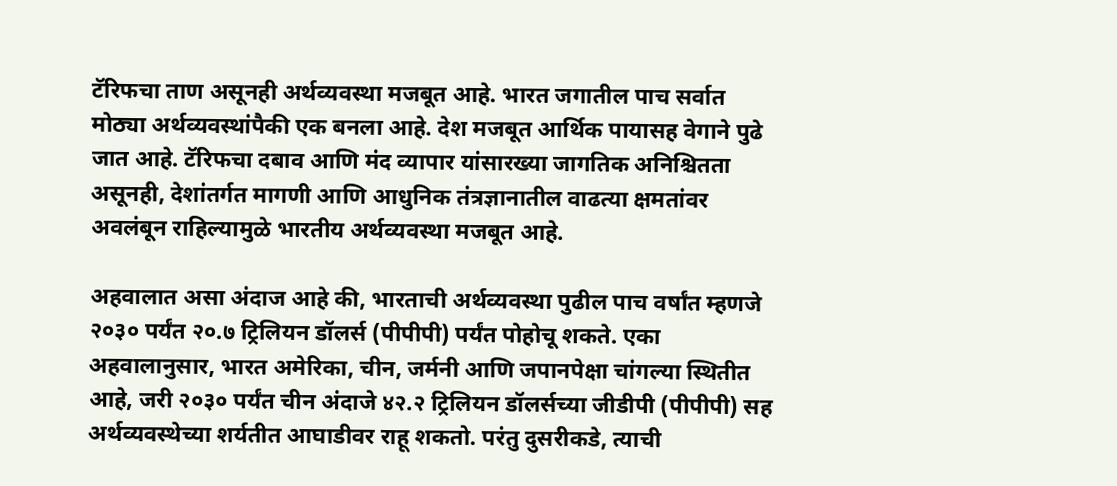टॅरिफचा ताण असूनही अर्थव्यवस्था मजबूत आहे. भारत जगातील पाच सर्वात मोठ्या अर्थव्यवस्थांपैकी एक बनला आहे. देश मजबूत आर्थिक पायासह वेगाने पुढे जात आहे. टॅरिफचा दबाव आणि मंद व्यापार यांसारख्या जागतिक अनिश्चितता असूनही, देशांतर्गत मागणी आणि आधुनिक तंत्रज्ञानातील वाढत्या क्षमतांवर अवलंबून राहिल्यामुळे भारतीय अर्थव्यवस्था मजबूत आहे.

अहवालात असा अंदाज आहे की, भारताची अर्थव्यवस्था पुढील पाच वर्षांत म्हणजे २०३० पर्यंत २०.७ ट्रिलियन डॉलर्स (पीपीपी) पर्यंत पोहोचू शकते. एका अहवालानुसार, भारत अमेरिका, चीन, जर्मनी आणि जपानपेक्षा चांगल्या स्थितीत आहे, जरी २०३० पर्यंत चीन अंदाजे ४२.२ ट्रिलियन डॉलर्सच्या जीडीपी (पीपीपी) सह अर्थव्यवस्थेच्या शर्यतीत आघाडीवर राहू शकतो. परंतु दुसरीकडे, त्याची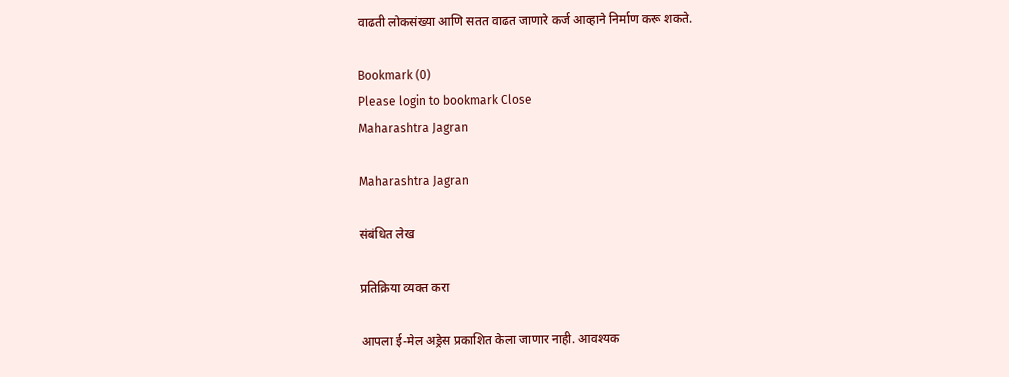वाढती लोकसंख्या आणि सतत वाढत जाणारे कर्ज आव्हाने निर्माण करू शकते.

Bookmark (0)
Please login to bookmark Close
Maharashtra Jagran

Maharashtra Jagran

संबंधित लेख

प्रतिक्रिया व्यक्त करा

आपला ई-मेल अड्रेस प्रकाशित केला जाणार नाही. आवश्यक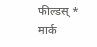फील्डस् * मार्क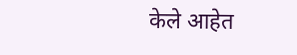केले आहेत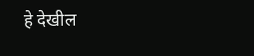हे देखील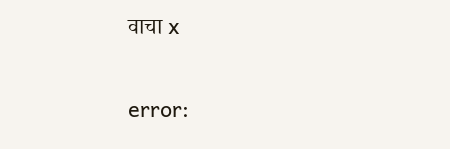वाचा x

error: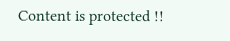Content is protected !!